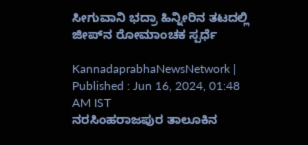ಸೀಗುವಾನಿ ಭದ್ರಾ ಹಿನ್ನೀರಿನ ತಟದಲ್ಲಿ ಜೀಪ್‌ನ ರೋಮಾಂಚಕ ಸ್ಪರ್ಧೆ

KannadaprabhaNewsNetwork |
Published : Jun 16, 2024, 01:48 AM IST
ನರಸಿಂಹರಾಜಪುರ ತಾಲೂಕಿನ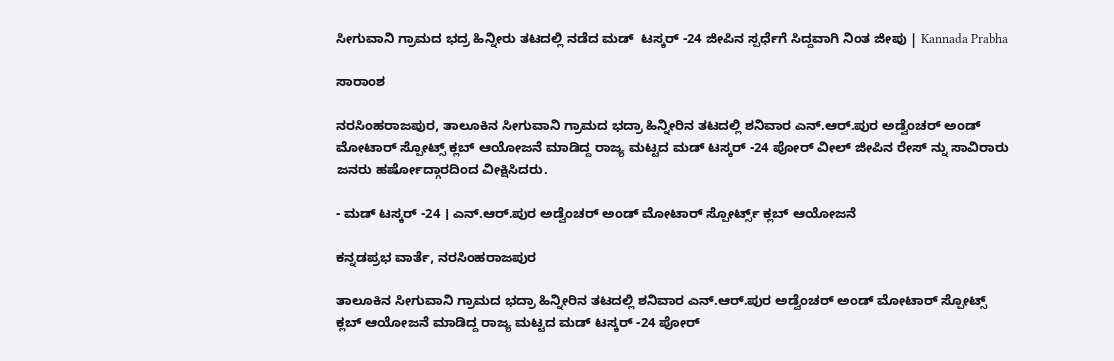ಸೀಗುವಾನಿ ಗ್ರಾಮದ ಭದ್ರ ಹಿನ್ನೀರು ತಟದಲ್ಲಿ ನಡೆದ ಮಡ್  ಟಸ್ಕರ್‌ -24 ಜೀಪಿನ ಸ್ಪರ್ಧೆಗೆ ಸಿದ್ದವಾಗಿ ನಿಂತ ಜೀಪು | Kannada Prabha

ಸಾರಾಂಶ

ನರಸಿಂಹರಾಜಪುರ, ತಾಲೂಕಿನ ಸೀಗುವಾನಿ ಗ್ರಾಮದ ಭದ್ರಾ ಹಿನ್ನೀರಿನ ತಟದಲ್ಲಿ ಶನಿವಾರ ಎನ್‌.ಆರ್.ಪುರ ಅಡ್ವೆಂಚರ್ ಅಂಡ್‌ ಮೋಟಾರ್‌ ಸ್ಪೋಟ್ಸ್ ಕ್ಲಬ್‌ ಆಯೋಜನೆ ಮಾಡಿದ್ದ ರಾಜ್ಯ ಮಟ್ಟದ ಮಡ್ ಟಸ್ಕರ್ -24 ಪೋರ್ ವೀಲ್‌ ಜೀಪಿನ ರೇಸ್ ನ್ನು ಸಾವಿರಾರು ಜನರು ಹರ್ಷೋದ್ಗಾರದಿಂದ ವೀಕ್ಷಿಸಿದರು.

- ಮಡ್ ಟಸ್ಕರ್ -24 । ಎನ್‌.ಆರ್‌.ಪುರ ಅಡ್ವೆಂಚರ್‌ ಅಂಡ್‌ ಮೋಟಾರ್‌ ಸ್ಪೋರ್ಟ್ಸ್ ಕ್ಲಬ್ ಆಯೋಜನೆ

ಕನ್ನಡಪ್ರಭ ವಾರ್ತೆ, ನರಸಿಂಹರಾಜಪುರ

ತಾಲೂಕಿನ ಸೀಗುವಾನಿ ಗ್ರಾಮದ ಭದ್ರಾ ಹಿನ್ನೀರಿನ ತಟದಲ್ಲಿ ಶನಿವಾರ ಎನ್‌.ಆರ್.ಪುರ ಅಡ್ವೆಂಚರ್ ಅಂಡ್‌ ಮೋಟಾರ್‌ ಸ್ಪೋಟ್ಸ್ ಕ್ಲಬ್‌ ಆಯೋಜನೆ ಮಾಡಿದ್ದ ರಾಜ್ಯ ಮಟ್ಟದ ಮಡ್ ಟಸ್ಕರ್ -24 ಪೋರ್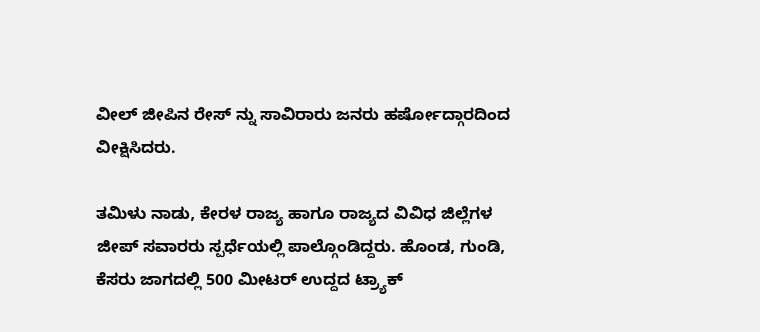ವೀಲ್‌ ಜೀಪಿನ ರೇಸ್ ನ್ನು ಸಾವಿರಾರು ಜನರು ಹರ್ಷೋದ್ಗಾರದಿಂದ ವೀಕ್ಷಿಸಿದರು.

ತಮಿಳು ನಾಡು, ಕೇರಳ ರಾಜ್ಯ ಹಾಗೂ ರಾಜ್ಯದ ವಿವಿಧ ಜಿಲ್ಲೆಗಳ ಜೀಪ್‌ ಸವಾರರು ಸ್ಪರ್ಧೆಯಲ್ಲಿ ಪಾಲ್ಗೊಂಡಿದ್ದರು. ಹೊಂಡ, ಗುಂಡಿ, ಕೆಸರು ಜಾಗದಲ್ಲಿ 500 ಮೀಟರ್‌ ಉದ್ದದ ಟ್ರ್ಯಾಕ್‌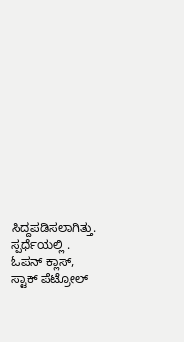ಸಿದ್ದಪಡಿಸಲಾಗಿತ್ತು. ಸ್ಪರ್ಧೆಯಲ್ಲಿ . ಓಪನ್‌ ಕ್ಲಾಸ್‌, ಸ್ಟಾಕ್‌ ಪೆಟ್ರೋಲ್‌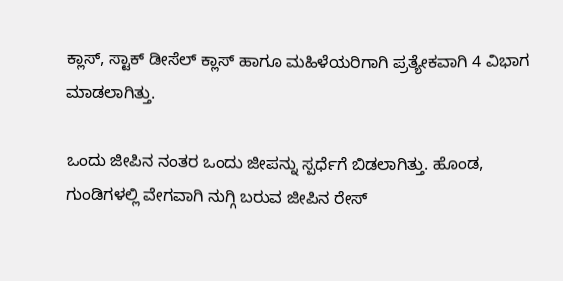ಕ್ಲಾಸ್‌, ಸ್ಟಾಕ್ ಡೀಸೆಲ್‌ ಕ್ಲಾಸ್‌ ಹಾಗೂ ಮಹಿಳೆಯರಿಗಾಗಿ ಪ್ರತ್ಯೇಕವಾಗಿ 4 ವಿಭಾಗ ಮಾಡಲಾಗಿತ್ತು.

ಒಂದು ಜೀಪಿನ ನಂತರ ಒಂದು ಜೀಪನ್ನು ಸ್ಪರ್ಧೆಗೆ ಬಿಡಲಾಗಿತ್ತು. ಹೊಂಡ, ಗುಂಡಿಗಳಲ್ಲಿ ವೇಗವಾಗಿ ನುಗ್ಗಿ ಬರುವ ಜೀಪಿನ ರೇಸ್‌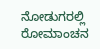ನೋಡುಗರಲ್ಲಿ ರೋಮಾಂಚನ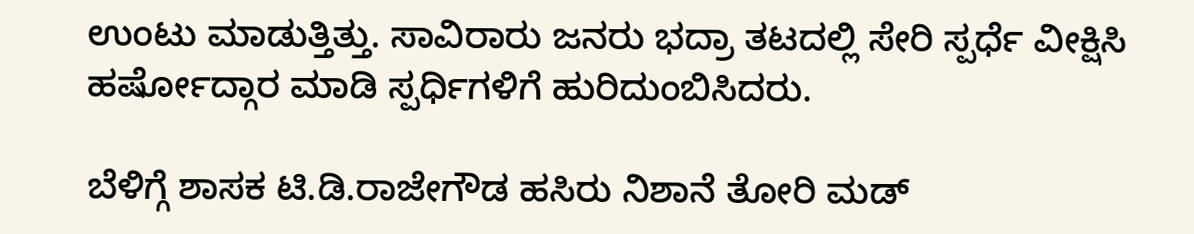ಉಂಟು ಮಾಡುತ್ತಿತ್ತು. ಸಾವಿರಾರು ಜನರು ಭದ್ರಾ ತಟದಲ್ಲಿ ಸೇರಿ ಸ್ಪರ್ಧೆ ವೀಕ್ಷಿಸಿ ಹರ್ಷೋದ್ಗಾರ ಮಾಡಿ ಸ್ಪರ್ಧಿಗಳಿಗೆ ಹುರಿದುಂಬಿಸಿದರು.

ಬೆಳಿಗ್ಗೆ ಶಾಸಕ ಟಿ.ಡಿ.ರಾಜೇಗೌಡ ಹಸಿರು ನಿಶಾನೆ ತೋರಿ ಮಡ್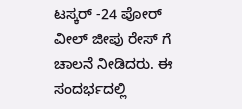ಟಸ್ಕರ್ -24 ಪೋರ್‌ ವೀಲ್ ಜೀಪು ರೇಸ್ ಗೆ ಚಾಲನೆ ನೀಡಿದರು. ಈ ಸಂದರ್ಭದಲ್ಲಿ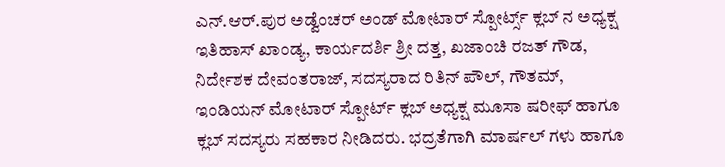ಎನ್‌.ಆರ್‌.ಪುರ ಅಡ್ವೆಂಚರ್ ಅಂಡ್‌ ಮೋಟಾರ್‌ ಸ್ಪೋರ್ಟ್ಸ್ ಕ್ಲಬ್‌ ನ ಅಧ್ಯಕ್ಷ ಇತಿಹಾಸ್ ಖಾಂಡ್ಯ, ಕಾರ್ಯದರ್ಶಿ ಶ್ರೀ ದತ್ತ, ಖಜಾಂಚಿ ರಜತ್ ಗೌಡ, ನಿರ್ದೇಶಕ ದೇವಂತರಾಜ್‌, ಸದಸ್ಯರಾದ ರಿತಿನ್‌ ಪೌಲ್‌, ಗೌತಮ್‌, ಇಂಡಿಯನ್‌ ಮೋಟಾರ್‌ ಸ್ಪೋರ್ಟ್ ಕ್ಲಬ್‌ ಅಧ್ಯಕ್ಷ ಮೂಸಾ ಷರೀಫ್‌ ಹಾಗೂ ಕ್ಲಬ್ ಸದಸ್ಯರು ಸಹಕಾರ ನೀಡಿದರು. ಭದ್ರತೆಗಾಗಿ ಮಾರ್ಷಲ್ ಗಳು ಹಾಗೂ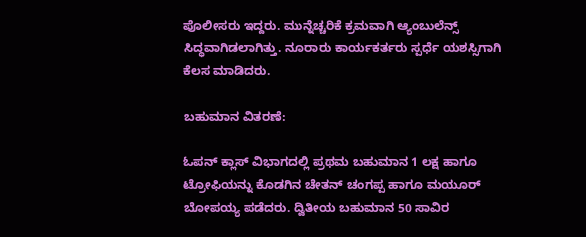ಪೊಲೀಸರು ಇದ್ದರು. ಮುನ್ನೆಚ್ಚರಿಕೆ ಕ್ರಮವಾಗಿ ಆ್ಯಂಬುಲೆನ್ಸ್‌ ಸಿದ್ಧವಾಗಿಡಲಾಗಿತ್ತು. ನೂರಾರು ಕಾರ್ಯಕರ್ತರು ಸ್ಪರ್ಧೆ ಯಶಸ್ಸಿಗಾಗಿ ಕೆಲಸ ಮಾಡಿದರು.

ಬಹುಮಾನ ವಿತರಣೆ:

ಓಪನ್ ಕ್ಲಾಸ್‌ ವಿಭಾಗದಲ್ಲಿ ಪ್ರಥಮ ಬಹುಮಾನ 1 ಲಕ್ಷ ಹಾಗೂ ಟ್ರೋಫಿಯನ್ನು ಕೊಡಗಿನ ಚೇತನ್‌ ಚಂಗಪ್ಪ ಹಾಗೂ ಮಯೂರ್‌ ಬೋಪಯ್ಯ ಪಡೆದರು. ದ್ವಿತೀಯ ಬಹುಮಾನ 50 ಸಾವಿರ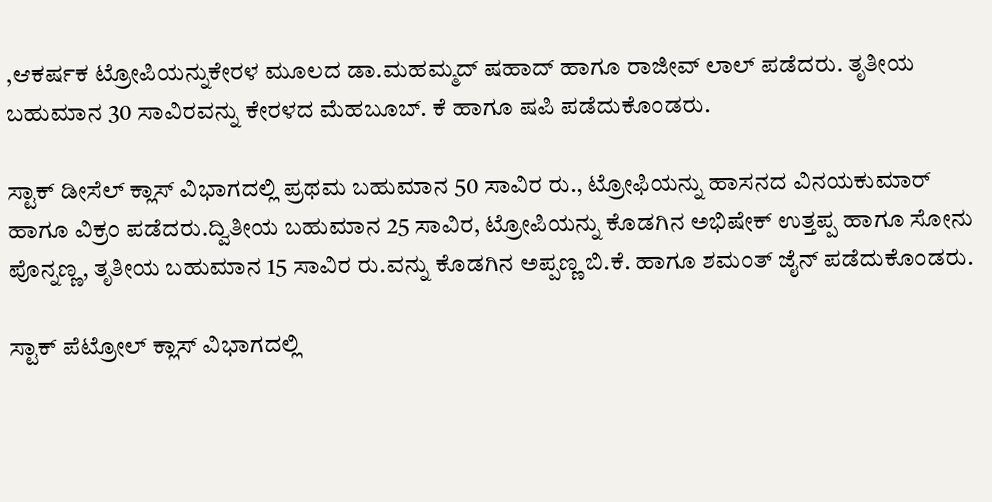,ಆಕರ್ಷಕ ಟ್ರೋಪಿಯನ್ನುಕೇರಳ ಮೂಲದ ಡಾ.ಮಹಮ್ಮದ್‌ ಷಹಾದ್‌ ಹಾಗೂ ರಾಜೀವ್ ಲಾಲ್‌ ಪಡೆದರು. ತೃತೀಯ ಬಹುಮಾನ 30 ಸಾವಿರವನ್ನು ಕೇರಳದ ಮೆಹಬೂಬ್‌. ಕೆ ಹಾಗೂ ಷಪಿ ಪಡೆದುಕೊಂಡರು.

ಸ್ಟಾಕ್‌ ಡೀಸೆಲ್ ಕ್ಲಾಸ್ ವಿಭಾಗದಲ್ಲಿ ಪ್ರಥಮ ಬಹುಮಾನ 50 ಸಾವಿರ ರು., ಟ್ರೋಫಿಯನ್ನು ಹಾಸನದ ವಿನಯಕುಮಾರ್‌ ಹಾಗೂ ವಿಕ್ರಂ ಪಡೆದರು.ದ್ವಿತೀಯ ಬಹುಮಾನ 25 ಸಾವಿರ, ಟ್ರೋಪಿಯನ್ನು ಕೊಡಗಿನ ಅಭಿಷೇಕ್‌ ಉತ್ತಪ್ಪ ಹಾಗೂ ಸೋನು ಪೊನ್ನಣ್ಣ, ತೃತೀಯ ಬಹುಮಾನ 15 ಸಾವಿರ ರು.ವನ್ನು ಕೊಡಗಿನ ಅಪ್ಪಣ್ಣ ಬಿ.ಕೆ. ಹಾಗೂ ಶಮಂತ್ ಜೈನ್ ಪಡೆದುಕೊಂಡರು.

ಸ್ಟಾಕ್‌ ಪೆಟ್ರೋಲ್ ಕ್ಲಾಸ್‌ ವಿಭಾಗದಲ್ಲಿ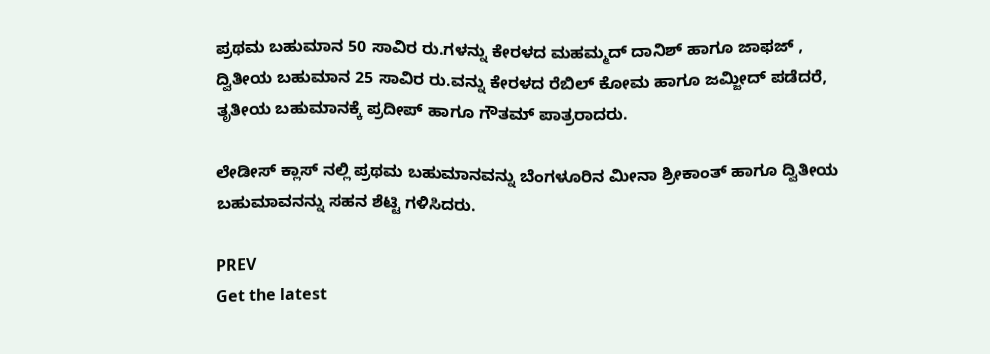ಪ್ರಥಮ ಬಹುಮಾನ 50 ಸಾವಿರ ರು.ಗಳನ್ನು ಕೇರಳದ ಮಹಮ್ಮದ್‌ ದಾನಿಶ್‌ ಹಾಗೂ ಜಾಫಜ್‌ , ದ್ವಿತೀಯ ಬಹುಮಾನ 25 ಸಾವಿರ ರು.ವನ್ನು ಕೇರಳದ ರೆಬಿಲ್‌ ಕೋಮ ಹಾಗೂ ಜಮ್ಜೀದ್ ಪಡೆದರೆ, ತೃತೀಯ ಬಹುಮಾನಕ್ಕೆ ಪ್ರದೀಪ್‌ ಹಾಗೂ ಗೌತಮ್ ಪಾತ್ರರಾದರು.

ಲೇಡೀಸ್‌ ಕ್ಲಾಸ್‌ ನಲ್ಲಿ ಪ್ರಥಮ ಬಹುಮಾನವನ್ನು ಬೆಂಗಳೂರಿನ ಮೀನಾ ಶ್ರೀಕಾಂತ್‌ ಹಾಗೂ ದ್ವಿತೀಯ ಬಹುಮಾವನನ್ನು ಸಹನ ಶೆಟ್ಟಿ ಗಳಿಸಿದರು.

PREV
Get the latest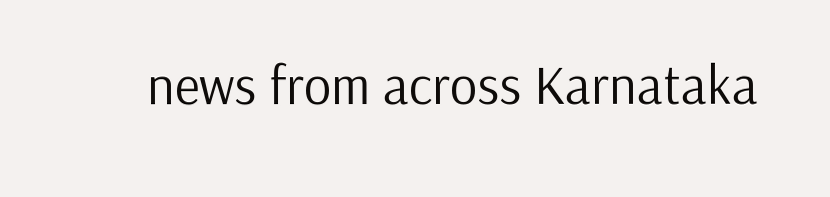news from across Karnataka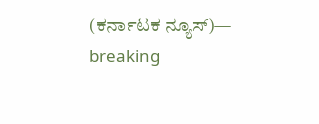(ಕರ್ನಾಟಕ ನ್ಯೂಸ್)— breaking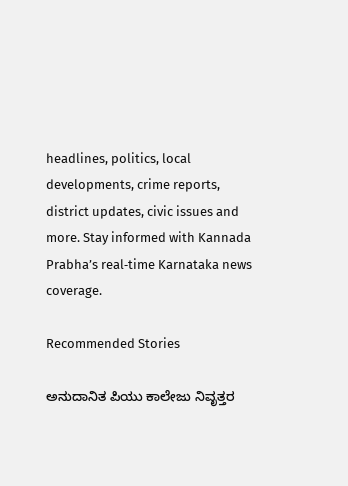headlines, politics, local developments, crime reports, district updates, civic issues and more. Stay informed with Kannada Prabha’s real‑time Karnataka news coverage.

Recommended Stories

ಅನುದಾನಿತ ಪಿಯು ಕಾಲೇಜು ನಿವೃತ್ತರ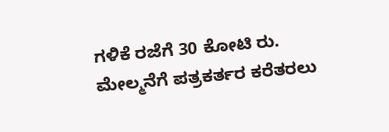ಗಳಿಕೆ ರಜೆಗೆ 30 ಕೋಟಿ ರು.
ಮೇಲ್ಮನೆಗೆ ಪತ್ರಕರ್ತರ ಕರೆತರಲು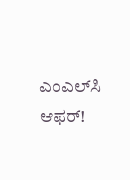ಎಂಎಲ್‌ಸಿ ಆಫರ್‌!